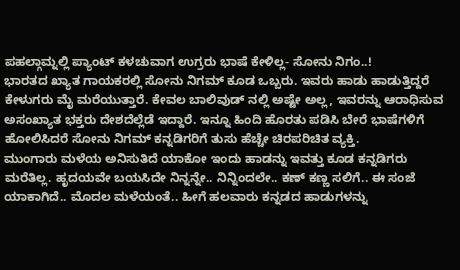ಪಹಲ್ಗಾಮ್ನಲ್ಲಿ ಪ್ಯಾಂಟ್ ಕಳಚುವಾಗ ಉಗ್ರರು ಭಾಷೆ ಕೇಳಿಲ್ಲ- ಸೋನು ನಿಗಂ..!
ಭಾರತದ ಖ್ಯಾತ ಗಾಯಕರಲ್ಲಿ ಸೋನು ನಿಗಮ್ ಕೂಡ ಒಬ್ಬರು. ಇವರು ಹಾಡು ಹಾಡುತ್ತಿದ್ದರೆ ಕೇಳುಗರು ಮೈ ಮರೆಯುತ್ತಾರೆ. ಕೇವಲ ಬಾಲಿವುಡ್ ನಲ್ಲಿ ಅಷ್ಟೇ ಅಲ್ಲ, ಇವರನ್ನು ಆರಾಧಿಸುವ ಅಸಂಖ್ಯಾತ ಭಕ್ತರು ದೇಶದೆಲ್ಲೆಡೆ ಇದ್ದಾರೆ. ಇನ್ನೂ ಹಿಂದಿ ಹೊರತು ಪಡಿಸಿ ಬೇರೆ ಭಾಷೆಗಳಿಗೆ ಹೋಲಿಸಿದರೆ ಸೋನು ನಿಗಮ್ ಕನ್ನಡಿಗರಿಗೆ ತುಸು ಹೆಚ್ಚೇ ಚಿರಪರಿಚಿತ ವ್ಯಕ್ತಿ.
ಮುಂಗಾರು ಮಳೆಯ ಅನಿಸುತಿದೆ ಯಾಕೋ ಇಂದು ಹಾಡನ್ನು ಇವತ್ತು ಕೂಡ ಕನ್ನಡಿಗರು ಮರೆತಿಲ್ಲ. ಹೃದಯವೇ ಬಯಸಿದೇ ನಿನ್ನನ್ನೇ.. ನಿನ್ನಿಂದಲೇ.. ಕಣ್ ಕಣ್ಣ ಸಲಿಗೆ.. ಈ ಸಂಜೆ ಯಾಕಾಗಿದೆ.. ಮೊದಲ ಮಳೆಯಂತೆ.. ಹೀಗೆ ಹಲವಾರು ಕನ್ನಡದ ಹಾಡುಗಳನ್ನು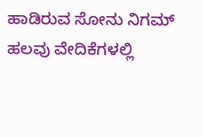ಹಾಡಿರುವ ಸೋನು ನಿಗಮ್ ಹಲವು ವೇದಿಕೆಗಳಲ್ಲಿ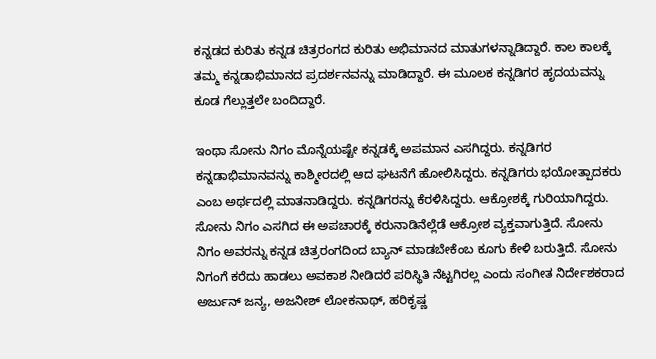ಕನ್ನಡದ ಕುರಿತು ಕನ್ನಡ ಚಿತ್ರರಂಗದ ಕುರಿತು ಅಭಿಮಾನದ ಮಾತುಗಳನ್ನಾಡಿದ್ದಾರೆ. ಕಾಲ ಕಾಲಕ್ಕೆ ತಮ್ಮ ಕನ್ನಡಾಭಿಮಾನದ ಪ್ರದರ್ಶನವನ್ನು ಮಾಡಿದ್ದಾರೆ. ಈ ಮೂಲಕ ಕನ್ನಡಿಗರ ಹೃದಯವನ್ನು ಕೂಡ ಗೆಲ್ಲುತ್ತಲೇ ಬಂದಿದ್ದಾರೆ.

ಇಂಥಾ ಸೋನು ನಿಗಂ ಮೊನ್ನೆಯಷ್ಟೇ ಕನ್ನಡಕ್ಕೆ ಅಪಮಾನ ಎಸಗಿದ್ದರು. ಕನ್ನಡಿಗರ ಕನ್ನಡಾಭಿಮಾನವನ್ನು ಕಾಶ್ಮೀರದಲ್ಲಿ ಆದ ಘಟನೆಗೆ ಹೋಲಿಸಿದ್ದರು. ಕನ್ನಡಿಗರು ಭಯೋತ್ಪಾದಕರು ಎಂಬ ಅರ್ಥದಲ್ಲಿ ಮಾತನಾಡಿದ್ದರು. ಕನ್ನಡಿಗರನ್ನು ಕೆರಳಿಸಿದ್ದರು. ಆಕ್ರೋಶಕ್ಕೆ ಗುರಿಯಾಗಿದ್ದರು.
ಸೋನು ನಿಗಂ ಎಸಗಿದ ಈ ಅಪಚಾರಕ್ಕೆ ಕರುನಾಡಿನೆಲ್ಲೆಡೆ ಆಕ್ರೋಶ ವ್ಯಕ್ತವಾಗುತ್ತಿದೆ. ಸೋನು ನಿಗಂ ಅವರನ್ನು ಕನ್ನಡ ಚಿತ್ರರಂಗದಿಂದ ಬ್ಯಾನ್ ಮಾಡಬೇಕೆಂಬ ಕೂಗು ಕೇಳಿ ಬರುತ್ತಿದೆ. ಸೋನು ನಿಗಂಗೆ ಕರೆದು ಹಾಡಲು ಅವಕಾಶ ನೀಡಿದರೆ ಪರಿಸ್ಥಿತಿ ನೆಟ್ಟಗಿರಲ್ಲ ಎಂದು ಸಂಗೀತ ನಿರ್ದೇಶಕರಾದ ಅರ್ಜುನ್ ಜನ್ಯ, ಅಜನೀಶ್ ಲೋಕನಾಥ್, ಹರಿಕೃಷ್ಣ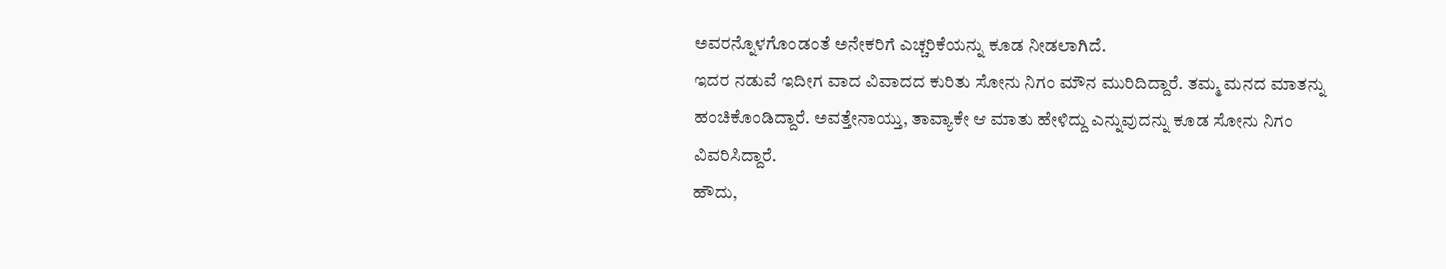ಅವರನ್ನೊಳಗೊಂಡಂತೆ ಅನೇಕರಿಗೆ ಎಚ್ಚರಿಕೆಯನ್ನು ಕೂಡ ನೀಡಲಾಗಿದೆ.
ಇದರ ನಡುವೆ ಇದೀಗ ವಾದ ವಿವಾದದ ಕುರಿತು ಸೋನು ನಿಗಂ ಮೌನ ಮುರಿದಿದ್ದಾರೆ. ತಮ್ಮ ಮನದ ಮಾತನ್ನು ಹಂಚಿಕೊಂಡಿದ್ದಾರೆ. ಅವತ್ತೇನಾಯ್ತು, ತಾವ್ಯಾಕೇ ಆ ಮಾತು ಹೇಳಿದ್ದು ಎನ್ನುವುದನ್ನು ಕೂಡ ಸೋನು ನಿಗಂ ವಿವರಿಸಿದ್ದಾರೆ.
ಹೌದು,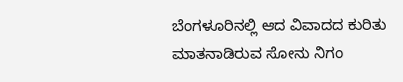ಬೆಂಗಳೂರಿನಲ್ಲಿ ಆದ ವಿವಾದದ ಕುರಿತು ಮಾತನಾಡಿರುವ ಸೋನು ನಿಗಂ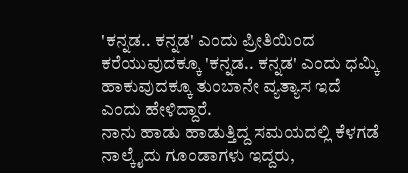'ಕನ್ನಡ.. ಕನ್ನಡ' ಎಂದು ಪ್ರೀತಿಯಿಂದ ಕರೆಯುವುದಕ್ಕೂ 'ಕನ್ನಡ.. ಕನ್ನಡ' ಎಂದು ಧಮ್ಕಿ ಹಾಕುವುದಕ್ಕೂ ತುಂಬಾನೇ ವ್ಯತ್ಯಾಸ ಇದೆ ಎಂದು ಹೇಳಿದ್ದಾರೆ.
ನಾನು ಹಾಡು ಹಾಡುತ್ತಿದ್ದ ಸಮಯದಲ್ಲಿ ಕೆಳಗಡೆ ನಾಲ್ಕೈದು ಗೂಂಡಾಗಳು ಇದ್ದರು,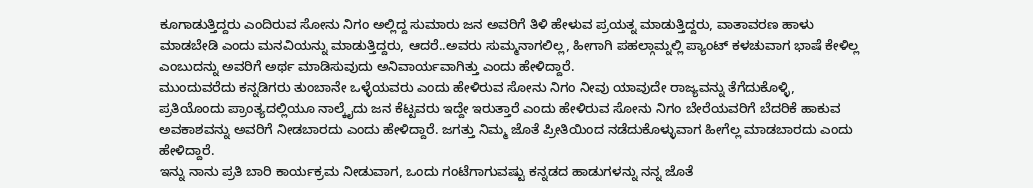ಕೂಗಾಡುತ್ತಿದ್ದರು ಎಂದಿರುವ ಸೋನು ನಿಗಂ ಅಲ್ಲಿದ್ದ ಸುಮಾರು ಜನ ಅವರಿಗೆ ತಿಳಿ ಹೇಳುವ ಪ್ರಯತ್ನ ಮಾಡುತ್ತಿದ್ದರು, ವಾತಾವರಣ ಹಾಳು ಮಾಡಬೇಡಿ ಎಂದು ಮನವಿಯನ್ನು ಮಾಡುತ್ತಿದ್ದರು, ಆದರೆ..ಅವರು ಸುಮ್ಮನಾಗಲಿಲ್ಲ, ಹೀಗಾಗಿ ಪಹಲ್ಗಾಮ್ನಲ್ಲಿ ಪ್ಯಾಂಟ್ ಕಳಚುವಾಗ ಭಾಷೆ ಕೇಳಿಲ್ಲ ಎಂಬುದನ್ನು ಅವರಿಗೆ ಅರ್ಥ ಮಾಡಿಸುವುದು ಅನಿವಾರ್ಯವಾಗಿತ್ತು ಎಂದು ಹೇಳಿದ್ದಾರೆ.
ಮುಂದುವರೆದು ಕನ್ನಡಿಗರು ತುಂಬಾನೇ ಒಳ್ಳೆಯವರು ಎಂದು ಹೇಳಿರುವ ಸೋನು ನಿಗಂ ನೀವು ಯಾವುದೇ ರಾಜ್ಯವನ್ನು ತೆಗೆದುಕೊಳ್ಳಿ, ಪ್ರತಿಯೊಂದು ಪ್ರಾಂತ್ಯದಲ್ಲಿಯೂ ನಾಲ್ಕೈದು ಜನ ಕೆಟ್ಟವರು ಇದ್ದೇ ಇರುತ್ತಾರೆ ಎಂದು ಹೇಳಿರುವ ಸೋನು ನಿಗಂ ಬೇರೆಯವರಿಗೆ ಬೆದರಿಕೆ ಹಾಕುವ ಅವಕಾಶವನ್ನು ಅವರಿಗೆ ನೀಡಬಾರದು ಎಂದು ಹೇಳಿದ್ದಾರೆ. ಜಗತ್ತು ನಿಮ್ಮ ಜೊತೆ ಪ್ರೀತಿಯಿಂದ ನಡೆದುಕೊಳ್ಳುವಾಗ ಹೀಗೆಲ್ಲ ಮಾಡಬಾರದು ಎಂದು ಹೇಳಿದ್ದಾರೆ.
ಇನ್ನು ನಾನು ಪ್ರತಿ ಬಾರಿ ಕಾರ್ಯಕ್ರಮ ನೀಡುವಾಗ, ಒಂದು ಗಂಟೆಗಾಗುವಷ್ಟು ಕನ್ನಡದ ಹಾಡುಗಳನ್ನು ನನ್ನ ಜೊತೆ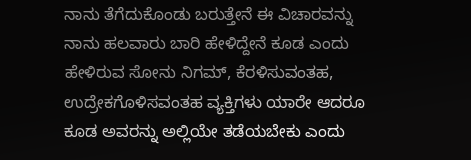ನಾನು ತೆಗೆದುಕೊಂಡು ಬರುತ್ತೇನೆ ಈ ವಿಚಾರವನ್ನು ನಾನು ಹಲವಾರು ಬಾರಿ ಹೇಳಿದ್ದೇನೆ ಕೂಡ ಎಂದು ಹೇಳಿರುವ ಸೋನು ನಿಗಮ್, ಕೆರಳಿಸುವಂತಹ, ಉದ್ರೇಕಗೊಳಿಸವಂತಹ ವ್ಯಕ್ತಿಗಳು ಯಾರೇ ಆದರೂ ಕೂಡ ಅವರನ್ನು ಅಲ್ಲಿಯೇ ತಡೆಯಬೇಕು ಎಂದು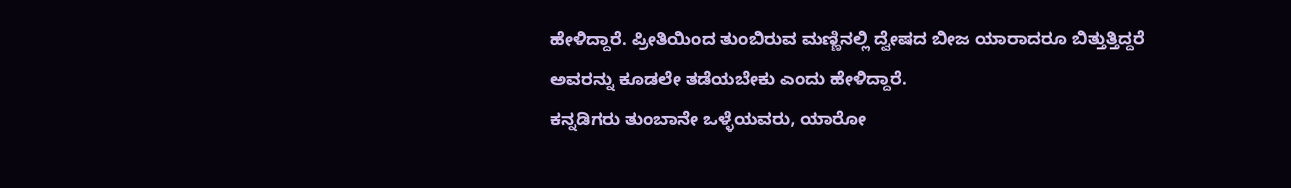ಹೇಳಿದ್ದಾರೆ. ಪ್ರೀತಿಯಿಂದ ತುಂಬಿರುವ ಮಣ್ಣಿನಲ್ಲಿ ದ್ವೇಷದ ಬೀಜ ಯಾರಾದರೂ ಬಿತ್ತುತ್ತಿದ್ದರೆ ಅವರನ್ನು ಕೂಡಲೇ ತಡೆಯಬೇಕು ಎಂದು ಹೇಳಿದ್ದಾರೆ.
ಕನ್ನಡಿಗರು ತುಂಬಾನೇ ಒಳ್ಳೆಯವರು, ಯಾರೋ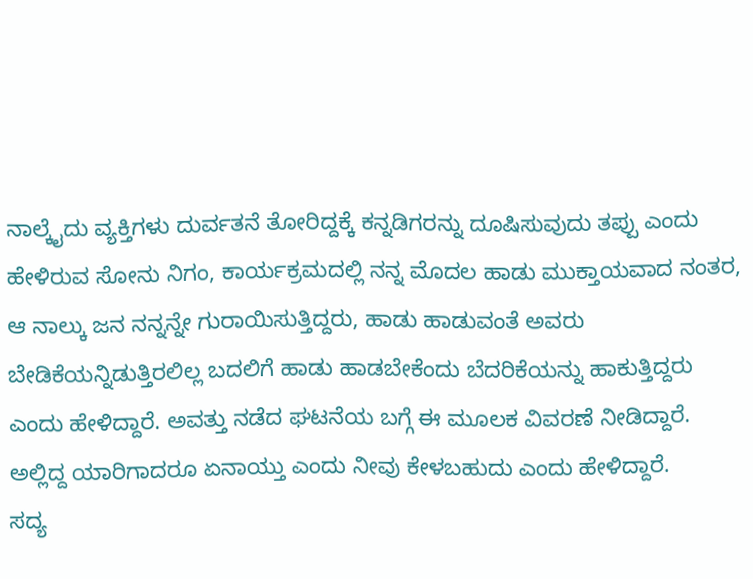ನಾಲ್ಕೈದು ವ್ಯಕ್ತಿಗಳು ದುರ್ವತನೆ ತೋರಿದ್ದಕ್ಕೆ ಕನ್ನಡಿಗರನ್ನು ದೂಷಿಸುವುದು ತಪ್ಪು ಎಂದು ಹೇಳಿರುವ ಸೋನು ನಿಗಂ, ಕಾರ್ಯಕ್ರಮದಲ್ಲಿ ನನ್ನ ಮೊದಲ ಹಾಡು ಮುಕ್ತಾಯವಾದ ನಂತರ, ಆ ನಾಲ್ಕು ಜನ ನನ್ನನ್ನೇ ಗುರಾಯಿಸುತ್ತಿದ್ದರು, ಹಾಡು ಹಾಡುವಂತೆ ಅವರು ಬೇಡಿಕೆಯನ್ನಿಡುತ್ತಿರಲಿಲ್ಲ ಬದಲಿಗೆ ಹಾಡು ಹಾಡಬೇಕೆಂದು ಬೆದರಿಕೆಯನ್ನು ಹಾಕುತ್ತಿದ್ದರು ಎಂದು ಹೇಳಿದ್ದಾರೆ. ಅವತ್ತು ನಡೆದ ಘಟನೆಯ ಬಗ್ಗೆ ಈ ಮೂಲಕ ವಿವರಣೆ ನೀಡಿದ್ದಾರೆ. ಅಲ್ಲಿದ್ದ ಯಾರಿಗಾದರೂ ಏನಾಯ್ತು ಎಂದು ನೀವು ಕೇಳಬಹುದು ಎಂದು ಹೇಳಿದ್ದಾರೆ.
ಸದ್ಯ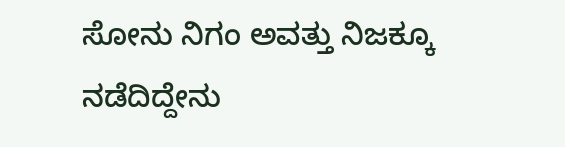ಸೋನು ನಿಗಂ ಅವತ್ತು ನಿಜಕ್ಕೂ ನಡೆದಿದ್ದೇನು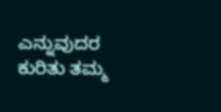ಎನ್ನುವುದರ ಕುರಿತು ತಮ್ಮ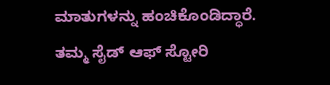ಮಾತುಗಳನ್ನು ಹಂಚಿಕೊಂಡಿದ್ಧಾರೆ. ತಮ್ಮ ಸೈಡ್ ಆಫ್ ಸ್ಟೋರಿ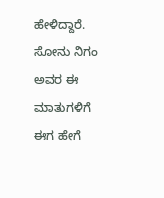ಹೇಳಿದ್ದಾರೆ. ಸೋನು ನಿಗಂ ಅವರ ಈ ಮಾತುಗಳಿಗೆ ಈಗ ಹೇಗೆ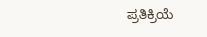ಪ್ರತಿಕ್ರಿಯೆ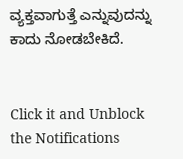ವ್ಯಕ್ತವಾಗುತ್ತೆ ಎನ್ನುವುದನ್ನು ಕಾದು ನೋಡಬೇಕಿದೆ.


Click it and Unblock the Notifications